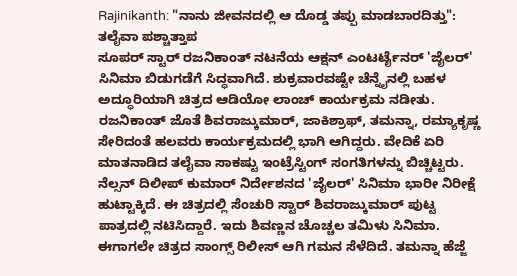Rajinikanth: "ನಾನು ಜೀವನದಲ್ಲಿ ಆ ದೊಡ್ಡ ತಪ್ಪು ಮಾಡಬಾರದಿತ್ತು": ತಲೈವಾ ಪಶ್ಚಾತ್ತಾಪ
ಸೂಪರ್ ಸ್ಟಾರ್ ರಜನಿಕಾಂತ್ ನಟನೆಯ ಆಕ್ಷನ್ ಎಂಟರ್ಟೈನರ್ 'ಜೈಲರ್' ಸಿನಿಮಾ ಬಿಡುಗಡೆಗೆ ಸಿದ್ಧವಾಗಿದೆ. ಶುಕ್ರವಾರವಷ್ಟೇ ಚೆನ್ನೈನಲ್ಲಿ ಬಹಳ ಅದ್ಧೂರಿಯಾಗಿ ಚಿತ್ರದ ಆಡಿಯೋ ಲಾಂಚ್ ಕಾರ್ಯಕ್ರಮ ನಡೀತು. ರಜನಿಕಾಂತ್ ಜೊತೆ ಶಿವರಾಜ್ಕುಮಾರ್, ಜಾಕಿಶ್ರಾಫ್, ತಮನ್ನಾ, ರಮ್ಯಾಕೃಷ್ಣ ಸೇರಿದಂತೆ ಹಲವರು ಕಾರ್ಯಕ್ರಮದಲ್ಲಿ ಭಾಗಿ ಆಗಿದ್ದರು. ವೇದಿಕೆ ಏರಿ ಮಾತನಾಡಿದ ತಲೈವಾ ಸಾಕಷ್ಟು ಇಂಟ್ರೆಸ್ಟಿಂಗ್ ಸಂಗತಿಗಳನ್ನು ಬಿಚ್ಚಿಟ್ಟರು.
ನೆಲ್ಸನ್ ದಿಲೀಪ್ ಕುಮಾರ್ ನಿರ್ದೇಶನದ 'ಜೈಲರ್' ಸಿನಿಮಾ ಭಾರೀ ನಿರೀಕ್ಷೆ ಹುಟ್ಟಾಕ್ಕಿದೆ. ಈ ಚಿತ್ರದಲ್ಲಿ ಸೆಂಚುರಿ ಸ್ಟಾರ್ ಶಿವರಾಜ್ಕುಮಾರ್ ಪುಟ್ಟ ಪಾತ್ರದಲ್ಲಿ ನಟಿಸಿದ್ದಾರೆ. ಇದು ಶಿವಣ್ಣನ ಚೊಚ್ಚಲ ತಮಿಳು ಸಿನಿಮಾ. ಈಗಾಗಲೇ ಚಿತ್ರದ ಸಾಂಗ್ಸ್ ರಿಲೀಸ್ ಆಗಿ ಗಮನ ಸೆಳೆದಿದೆ. ತಮನ್ನಾ ಹೆಜ್ಜೆ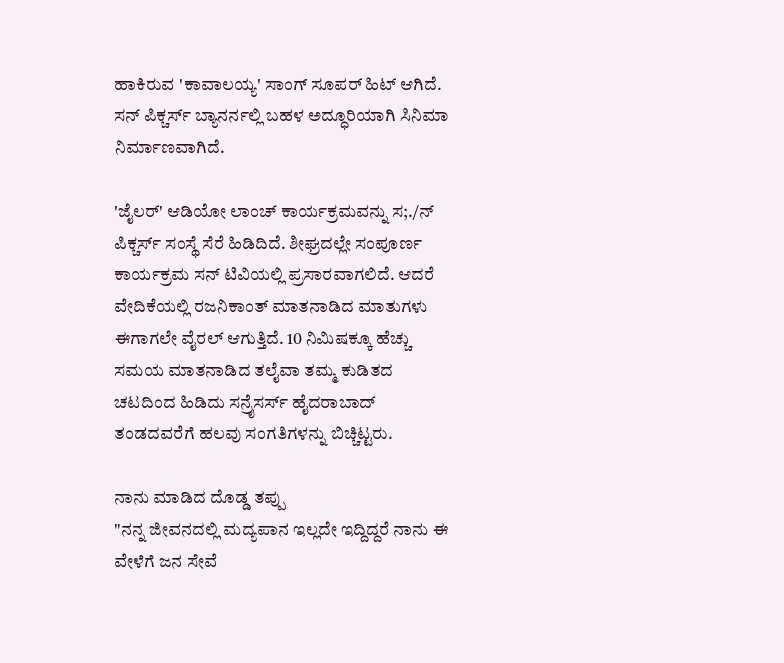ಹಾಕಿರುವ 'ಕಾವಾಲಯ್ಯ' ಸಾಂಗ್ ಸೂಪರ್ ಹಿಟ್ ಆಗಿದೆ. ಸನ್ ಪಿಕ್ಚರ್ಸ್ ಬ್ಯಾನರ್ನಲ್ಲಿ ಬಹಳ ಅದ್ಧೂರಿಯಾಗಿ ಸಿನಿಮಾ ನಿರ್ಮಾಣವಾಗಿದೆ.

'ಜೈಲರ್' ಆಡಿಯೋ ಲಾಂಚ್ ಕಾರ್ಯಕ್ರಮವನ್ನು ಸ;./ನ್ ಪಿಕ್ಚರ್ಸ್ ಸಂಸ್ಥೆ ಸೆರೆ ಹಿಡಿದಿದೆ. ಶೀಘ್ರದಲ್ಲೇ ಸಂಪೂರ್ಣ ಕಾರ್ಯಕ್ರಮ ಸನ್ ಟಿವಿಯಲ್ಲಿ ಪ್ರಸಾರವಾಗಲಿದೆ. ಆದರೆ ವೇದಿಕೆಯಲ್ಲಿ ರಜನಿಕಾಂತ್ ಮಾತನಾಡಿದ ಮಾತುಗಳು ಈಗಾಗಲೇ ವೈರಲ್ ಆಗುತ್ತಿದೆ. 10 ನಿಮಿಷಕ್ಕೂ ಹೆಚ್ಚು ಸಮಯ ಮಾತನಾಡಿದ ತಲೈವಾ ತಮ್ಮ ಕುಡಿತದ ಚಟದಿಂದ ಹಿಡಿದು ಸನ್ರೈಸರ್ಸ್ ಹೈದರಾಬಾದ್ ತಂಡದವರೆಗೆ ಹಲವು ಸಂಗತಿಗಳನ್ನು ಬಿಚ್ಚಿಟ್ಟರು.

ನಾನು ಮಾಡಿದ ದೊಡ್ಡ ತಪ್ಪು
"ನನ್ನ ಜೀವನದಲ್ಲಿ ಮದ್ಯಪಾನ ಇಲ್ಲದೇ ಇದ್ದಿದ್ದರೆ ನಾನು ಈ ವೇಳೆಗೆ ಜನ ಸೇವೆ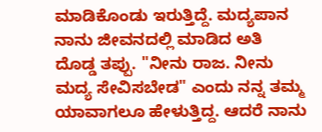ಮಾಡಿಕೊಂಡು ಇರುತ್ತಿದ್ದೆ. ಮದ್ಯಪಾನ ನಾನು ಜೀವನದಲ್ಲಿ ಮಾಡಿದ ಅತಿ ದೊಡ್ಡ ತಪ್ಪು. "ನೀನು ರಾಜ. ನೀನು ಮದ್ಯ ಸೇವಿಸಬೇಡ" ಎಂದು ನನ್ನ ತಮ್ಮ ಯಾವಾಗಲೂ ಹೇಳುತ್ತಿದ್ದ. ಆದರೆ ನಾನು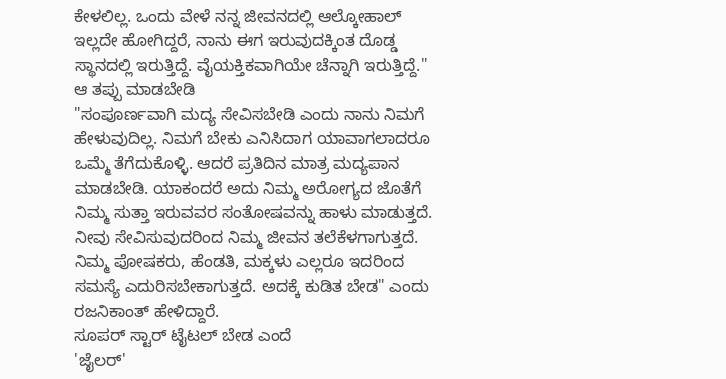ಕೇಳಲಿಲ್ಲ. ಒಂದು ವೇಳೆ ನನ್ನ ಜೀವನದಲ್ಲಿ ಆಲ್ಕೋಹಾಲ್ ಇಲ್ಲದೇ ಹೋಗಿದ್ದರೆ, ನಾನು ಈಗ ಇರುವುದಕ್ಕಿಂತ ದೊಡ್ಡ ಸ್ಥಾನದಲ್ಲಿ ಇರುತ್ತಿದ್ದೆ. ವೈಯಕ್ತಿಕವಾಗಿಯೇ ಚೆನ್ನಾಗಿ ಇರುತ್ತಿದ್ದೆ."
ಆ ತಪ್ಪು ಮಾಡಬೇಡಿ
"ಸಂಪೂರ್ಣವಾಗಿ ಮದ್ಯ ಸೇವಿಸಬೇಡಿ ಎಂದು ನಾನು ನಿಮಗೆ ಹೇಳುವುದಿಲ್ಲ. ನಿಮಗೆ ಬೇಕು ಎನಿಸಿದಾಗ ಯಾವಾಗಲಾದರೂ ಒಮ್ಮೆ ತೆಗೆದುಕೊಳ್ಳಿ. ಆದರೆ ಪ್ರತಿದಿನ ಮಾತ್ರ ಮದ್ಯಪಾನ ಮಾಡಬೇಡಿ. ಯಾಕಂದರೆ ಅದು ನಿಮ್ಮ ಅರೋಗ್ಯದ ಜೊತೆಗೆ ನಿಮ್ಮ ಸುತ್ತಾ ಇರುವವರ ಸಂತೋಷವನ್ನು ಹಾಳು ಮಾಡುತ್ತದೆ. ನೀವು ಸೇವಿಸುವುದರಿಂದ ನಿಮ್ಮ ಜೀವನ ತಲೆಕೆಳಗಾಗುತ್ತದೆ. ನಿಮ್ಮ ಪೋಷಕರು, ಹೆಂಡತಿ, ಮಕ್ಕಳು ಎಲ್ಲರೂ ಇದರಿಂದ ಸಮಸ್ಯೆ ಎದುರಿಸಬೇಕಾಗುತ್ತದೆ. ಅದಕ್ಕೆ ಕುಡಿತ ಬೇಡ" ಎಂದು ರಜನಿಕಾಂತ್ ಹೇಳಿದ್ದಾರೆ.
ಸೂಪರ್ ಸ್ಟಾರ್ ಟೈಟಲ್ ಬೇಡ ಎಂದೆ
'ಜೈಲರ್'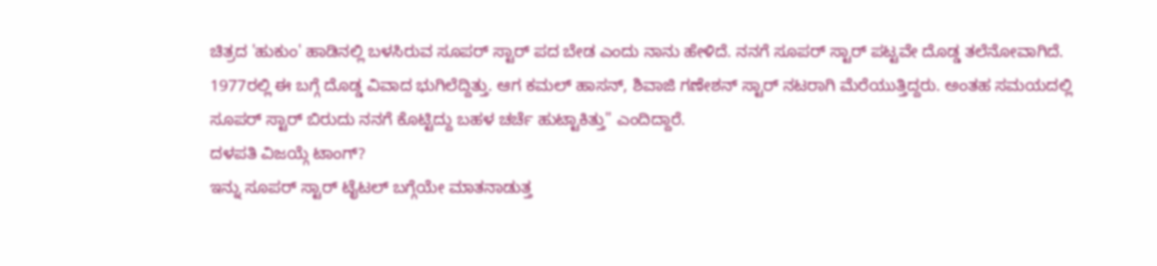ಚಿತ್ರದ 'ಹುಕುಂ' ಹಾಡಿನಲ್ಲಿ ಬಳಸಿರುವ ಸೂಪರ್ ಸ್ಟಾರ್ ಪದ ಬೇಡ ಎಂದು ನಾನು ಹೇಳಿದೆ. ನನಗೆ ಸೂಪರ್ ಸ್ಟಾರ್ ಪಟ್ಟವೇ ದೊಡ್ಡ ತಲೆನೋವಾಗಿದೆ. 1977ರಲ್ಲಿ ಈ ಬಗ್ಗೆ ದೊಡ್ಡ ವಿವಾದ ಭುಗಿಲೆದ್ದಿತ್ತು. ಆಗ ಕಮಲ್ ಹಾಸನ್, ಶಿವಾಜಿ ಗಣೇಶನ್ ಸ್ಟಾರ್ ನಟರಾಗಿ ಮೆರೆಯುತ್ತಿದ್ದರು. ಅಂತಹ ಸಮಯದಲ್ಲಿ ಸೂಪರ್ ಸ್ಟಾರ್ ಬಿರುದು ನನಗೆ ಕೊಟ್ಟಿದ್ದು ಬಹಳ ಚರ್ಚೆ ಹುಟ್ಟಾಕಿತ್ತು" ಎಂದಿದ್ದಾರೆ.
ದಳಪತಿ ವಿಜಯ್ಗೆ ಟಾಂಗ್?
ಇನ್ನು ಸೂಪರ್ ಸ್ಟಾರ್ ಟೈಟಲ್ ಬಗ್ಗೆಯೇ ಮಾತನಾಡುತ್ತ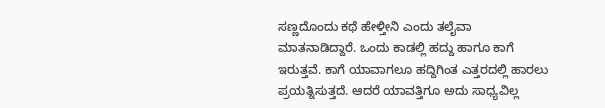ಸಣ್ಣದೊಂದು ಕಥೆ ಹೇಳ್ತೀನಿ ಎಂದು ತಲೈವಾ ಮಾತನಾಡಿದ್ದಾರೆ. ಒಂದು ಕಾಡಲ್ಲಿ ಹದ್ದು ಹಾಗೂ ಕಾಗೆ ಇರುತ್ತವೆ. ಕಾಗೆ ಯಾವಾಗಲೂ ಹದ್ದಿಗಿಂತ ಎತ್ತರದಲ್ಲಿ ಹಾರಲು ಪ್ರಯತ್ನಿಸುತ್ತದೆ. ಆದರೆ ಯಾವತ್ತಿಗೂ ಅದು ಸಾಧ್ಯವಿಲ್ಲ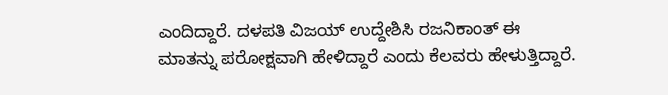ಎಂದಿದ್ದಾರೆ. ದಳಪತಿ ವಿಜಯ್ ಉದ್ದೇಶಿಸಿ ರಜನಿಕಾಂತ್ ಈ ಮಾತನ್ನು ಪರೋಕ್ಷವಾಗಿ ಹೇಳಿದ್ದಾರೆ ಎಂದು ಕೆಲವರು ಹೇಳುತ್ತಿದ್ದಾರೆ.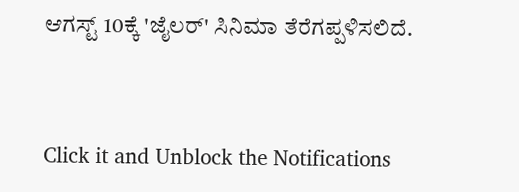ಆಗಸ್ಟ್ 10ಕ್ಕೆ 'ಜೈಲರ್' ಸಿನಿಮಾ ತೆರೆಗಪ್ಪಳಿಸಲಿದೆ.


Click it and Unblock the Notifications